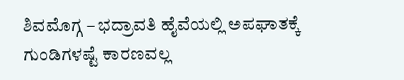ಶಿವಮೊಗ್ಗ – ಭದ್ರಾವತಿ ಹೈವೆಯಲ್ಲಿ ಅಪಘಾತಕ್ಕೆ ಗುಂಡಿಗಳಷ್ಟೆ ಕಾರಣವಲ್ಲ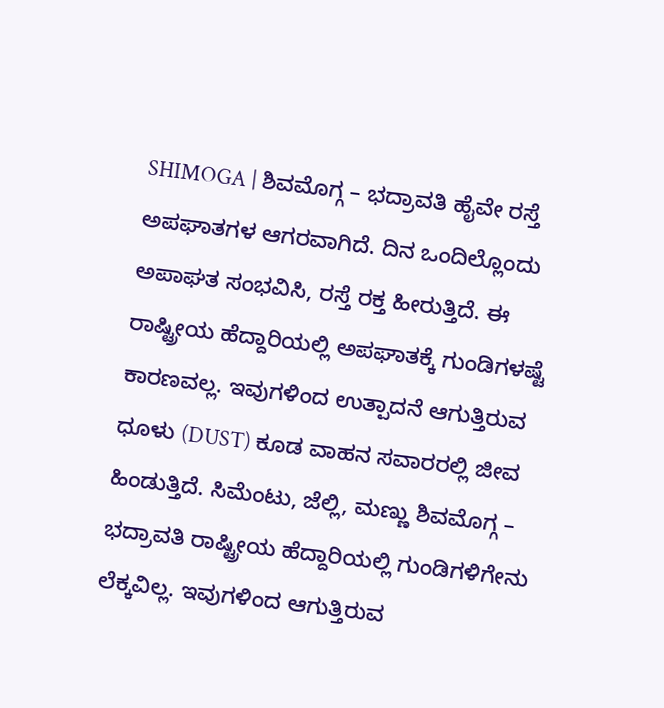SHIMOGA | ಶಿವಮೊಗ್ಗ – ಭದ್ರಾವತಿ ಹೈವೇ ರಸ್ತೆ ಅಪಘಾತಗಳ ಆಗರವಾಗಿದೆ. ದಿನ ಒಂದಿಲ್ಲೊಂದು ಅಪಾಘತ ಸಂಭವಿಸಿ, ರಸ್ತೆ ರಕ್ತ ಹೀರುತ್ತಿದೆ. ಈ ರಾಷ್ಟ್ರೀಯ ಹೆದ್ದಾರಿಯಲ್ಲಿ ಅಪಘಾತಕ್ಕೆ ಗುಂಡಿಗಳಷ್ಟೆ ಕಾರಣವಲ್ಲ. ಇವುಗಳಿಂದ ಉತ್ಪಾದನೆ ಆಗುತ್ತಿರುವ ಧೂಳು (DUST) ಕೂಡ ವಾಹನ ಸವಾರರಲ್ಲಿ ಜೀವ ಹಿಂಡುತ್ತಿದೆ. ಸಿಮೆಂಟು, ಜೆಲ್ಲಿ, ಮಣ್ಣು ಶಿವಮೊಗ್ಗ – ಭದ್ರಾವತಿ ರಾಷ್ಟ್ರೀಯ ಹೆದ್ದಾರಿಯಲ್ಲಿ ಗುಂಡಿಗಳಿಗೇನು ಲೆಕ್ಕವಿಲ್ಲ. ಇವುಗಳಿಂದ ಆಗುತ್ತಿರುವ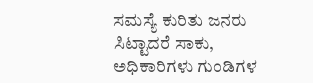ಸಮಸ್ಯೆ ಕುರಿತು ಜನರು ಸಿಟ್ಟಾದರೆ ಸಾಕು, ಅಧಿಕಾರಿಗಳು ಗುಂಡಿಗಳ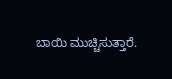ಬಾಯಿ ಮುಚ್ಚಿಸುತ್ತಾರೆ.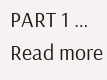PART 1 … Read more